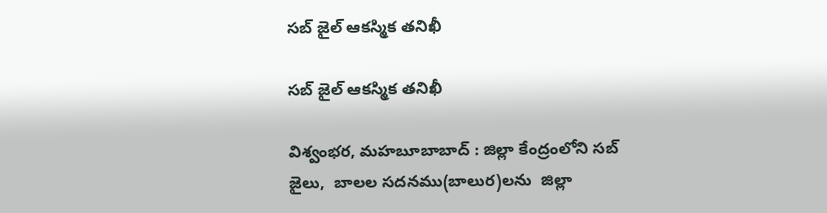సబ్ జైల్ ఆకస్మిక తనిఖీ

సబ్ జైల్ ఆకస్మిక తనిఖీ

విశ్వంభర, మహబూబాబాద్ : జిల్లా కేంద్రంలోని సబ్ జైలు,  బాలల సదనము(బాలుర)లను  జిల్లా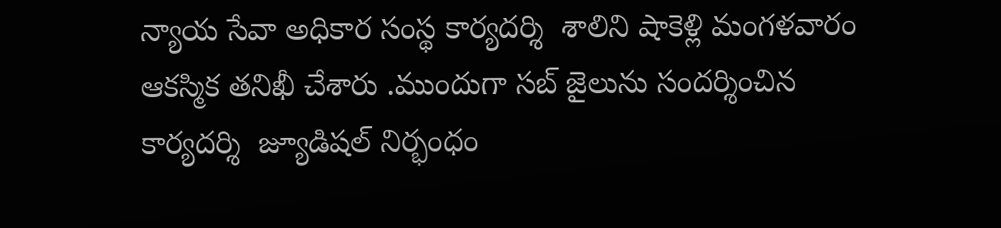న్యాయ సేవా అధికార సంస్థ కార్యదర్శి  శాలిని షాకెళ్లి మంగళవారం ఆకస్మిక తనిఖీ చేశారు .ముందుగా సబ్ జైలును సందర్శించిన కార్యదర్శి  జ్యూడిషల్ నిర్భంధం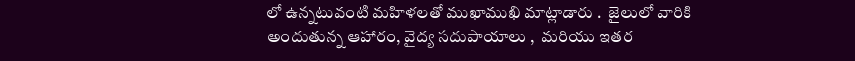లో ఉన్నటువంటి మహిళలతో ముఖాముఖి మాట్లాడారు .  జైలులో వారికి అందుతున్న ఆహారం, వైద్య సదుపాయాలు ,  మరియు ఇతర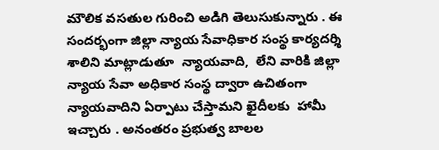మౌలిక వసతుల గురించి అడిగి తెలుసుకున్నారు . ఈ సందర్భంగా జిల్లా న్యాయ సేవాధికార సంస్థ కార్యదర్శి శాలిని మాట్లాడుతూ  న్యాయవాది,  లేని వారికి జిల్లా న్యాయ సేవా అధికార సంస్థ ద్వారా ఉచితంగా న్యాయవాదిని ఏర్పాటు చేస్తామని ఖైదీలకు  హామీ ఇచ్చారు . అనంతరం ప్రభుత్వ బాలల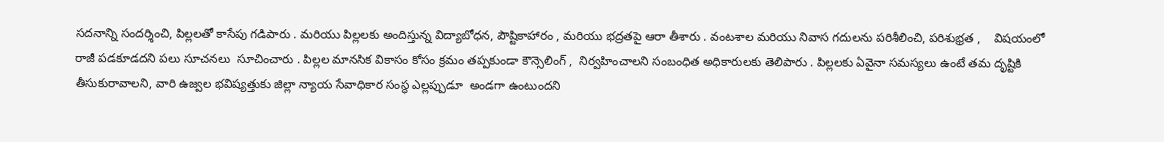సదనాన్ని సందర్శించి, పిల్లలతో కాసేపు గడిపారు . మరియు పిల్లలకు అందిస్తున్న విద్యాబోధన, పౌష్టికాహారం , మరియు భద్రతపై ఆరా తీశారు . వంటశాల మరియు నివాస గదులను పరిశీలించి, పరిశుభ్రత ,    విషయంలో రాజీ పడకూడదని పలు సూచనలు  సూచించారు . పిల్లల మానసిక వికాసం కోసం క్రమం తప్పకుండా కౌన్సెలింగ్ ,  నిర్వహించాలని సంబంధిత అధికారులకు తెలిపారు . పిల్లలకు ఏవైనా సమస్యలు ఉంటే తమ దృష్టికి తీసుకురావాలని, వారి ఉజ్వల భవిష్యత్తుకు జిల్లా న్యాయ సేవాధికార సంస్థ ఎల్లప్పుడూ  అండగా ఉంటుందని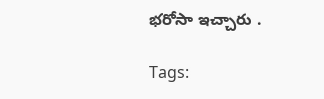భరోసా ఇచ్చారు .

Tags: